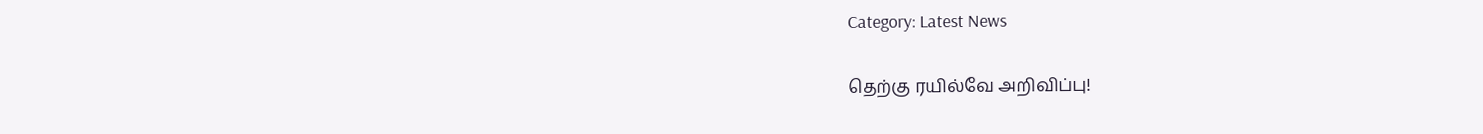Category: Latest News

தெற்கு ரயில்வே அறிவிப்பு!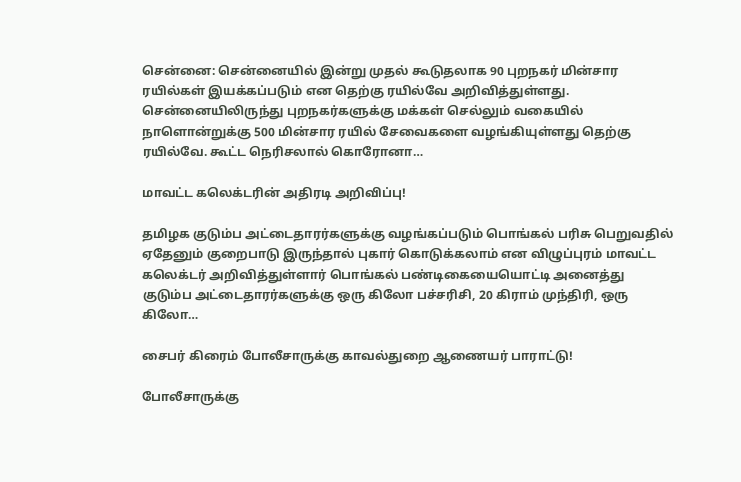சென்னை: சென்னையில் இன்று முதல் கூடுதலாக 90 புறநகர் மின்சார ரயில்கள் இயக்கப்படும் என தெற்கு ரயில்வே அறிவித்துள்ளது. சென்னையிலிருந்து புறநகர்களுக்கு மக்கள் செல்லும் வகையில் நாளொன்றுக்கு 500 மின்சார ரயில் சேவைகளை வழங்கியுள்ளது தெற்கு ரயில்வே. கூட்ட நெரிசலால் கொரோனா…

மாவட்ட கலெக்டரின் அதிரடி அறிவிப்பு!

தமிழக குடும்ப அட்டைதாரர்களுக்கு வழங்கப்படும் பொங்கல் பரிசு பெறுவதில் ஏதேனும் குறைபாடு இருந்தால் புகார் கொடுக்கலாம் என விழுப்புரம் மாவட்ட கலெக்டர் அறிவித்துள்ளார் பொங்கல் பண்டிகையையொட்டி அனைத்து குடும்ப அட்டைதாரர்களுக்கு ஒரு கிலோ பச்சரிசி, 20 கிராம் முந்திரி, ஒரு கிலோ…

சைபர் கிரைம் போலீசாருக்கு காவல்துறை ஆணையர் பாராட்டு!

போலீசாருக்கு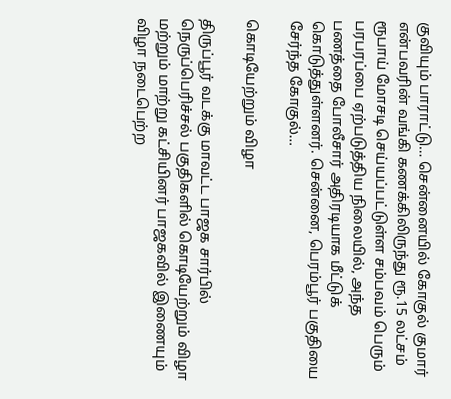குவியும் பாராட்டு… சென்னையில் கோகுல் குமார் என்பவரின் வங்கி கணக்கிலிருந்து ரூ.15 லட்சம் ரூபாய் மோசடி செய்யப்பட்டுள்ள சம்பவம் பெரும் பரபரப்பை ஏற்படுத்திய நிலையில், அந்த பணத்தை போலீசார் அதிரடியாக மீட்டுக் கொடுத்துள்ளனர். சென்னை, பெரம்பூர் பகுதியை சேர்ந்த கோகுல்…

கொடியேற்றும் விழா

திருப்பூர் வடக்கு மாவட்ட பாஜக சார்பில் நெருப்பெரிச்சல் பகுதிகளில் கொடியேற்றும் விழா மற்றும் மாற்று கட்சியினர் பாஜகவில் இணையும் விழா நடைபெற்ற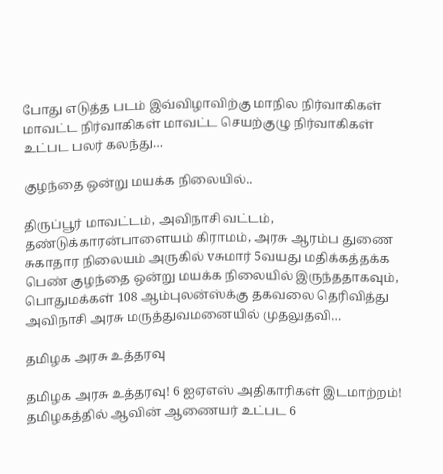போது எடுத்த படம் இவ்விழாவிற்கு மாநில நிர்வாகிகள் மாவட்ட நிர்வாகிகள் மாவட்ட செயற்குழு நிர்வாகிகள் உட்பட பலர் கலந்து…

குழந்தை ஒன்று மயக்க நிலையில்..

திருப்பூர் மாவட்டம், அவிநாசி வட்டம், தண்டுக்காரன்பாளையம் கிராமம், அரசு ஆரம்ப துணை சுகாதார நிலையம் அருகில் vசுமார் 5வயது மதிக்கத்தக்க பெண் குழந்தை ஒன்று மயக்க நிலையில் இருந்ததாகவும், பொதுமக்கள் 108 ஆம்புலன்ஸ்க்கு தகவலை தெரிவித்து அவிநாசி அரசு மருத்துவமனையில் முதலுதவி…

தமிழக அரசு உத்தரவு

தமிழக அரசு உத்தரவு! 6 ஐஏஎஸ் அதிகாரிகள் இடமாற்றம்! தமிழகத்தில் ஆவின் ஆணையர் உட்பட 6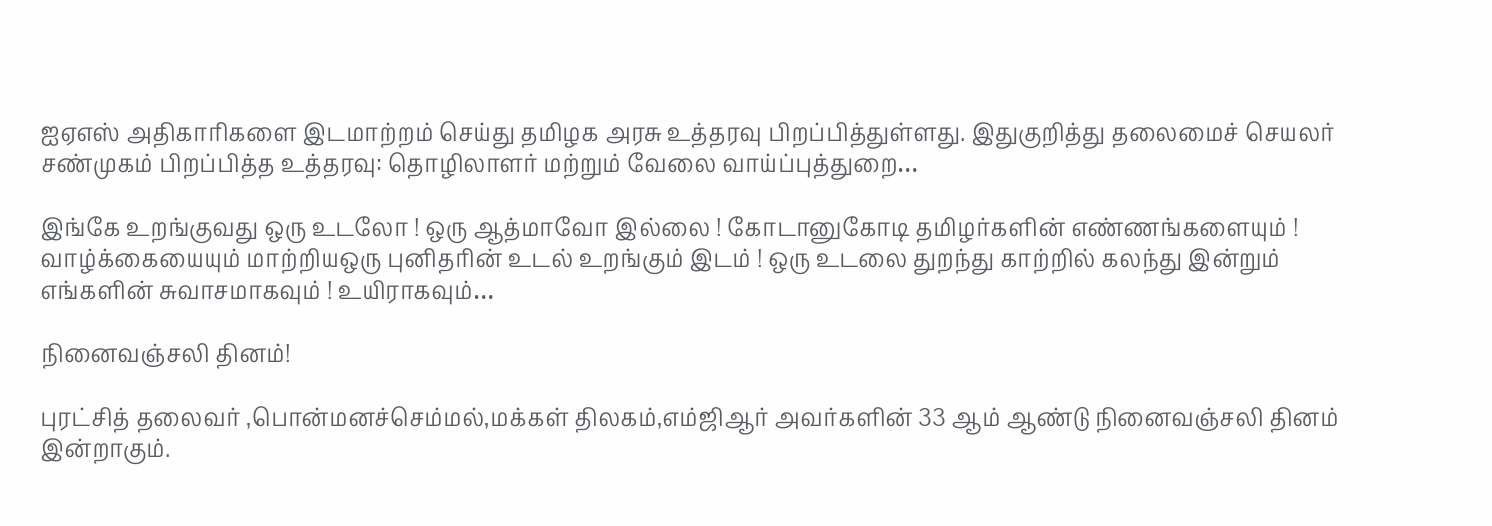ஐஏஎஸ் அதிகாரிகளை இடமாற்றம் செய்து தமிழக அரசு உத்தரவு பிறப்பித்துள்ளது. இதுகுறித்து தலைமைச் செயலர் சண்முகம் பிறப்பித்த உத்தரவு: தொழிலாளர் மற்றும் வேலை வாய்ப்புத்துறை…

இங்கே உறங்குவது ஒரு உடலோ ! ஒரு ஆத்மாவோ இல்லை ! கோடானுகோடி தமிழர்களின் எண்ணங்களையும் ! வாழ்க்கையையும் மாற்றியஒரு புனிதரின் உடல் உறங்கும் இடம் ! ஒரு உடலை துறந்து காற்றில் கலந்து இன்றும் எங்களின் சுவாசமாகவும் ! உயிராகவும்…

நினைவஞ்சலி தினம்!

புரட்சித் தலைவர் ,பொன்மனச்செம்மல்,மக்கள் திலகம்,எம்ஜிஆர் அவர்களின் 33 ஆம் ஆண்டு நினைவஞ்சலி தினம் இன்றாகும்.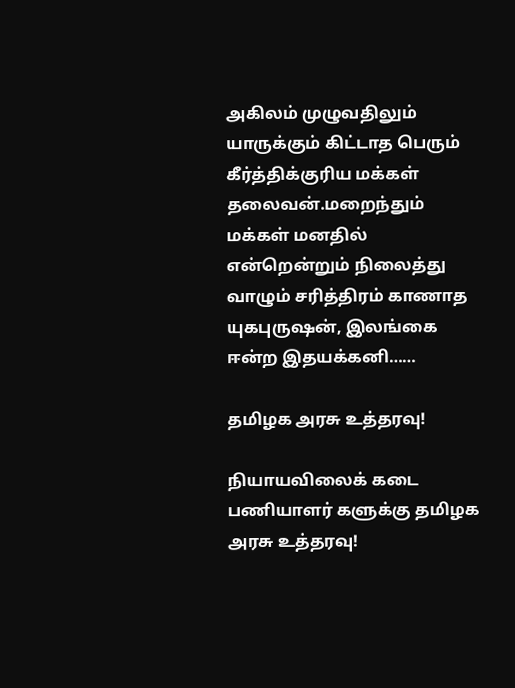அகிலம் முழுவதிலும் யாருக்கும் கிட்டாத பெரும் கீர்த்திக்குரிய மக்கள் தலைவன்.மறைந்தும் மக்கள் மனதில் என்றென்றும் நிலைத்து வாழும் சரித்திரம் காணாத யுகபுருஷன், இலங்கை ஈன்ற இதயக்கனி……

தமிழக அரசு உத்தரவு!

நியாயவிலைக் கடை பணியாளர் களுக்கு தமிழக அரசு உத்தரவு!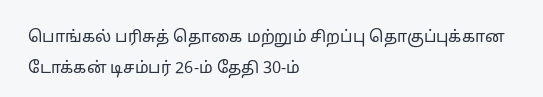பொங்கல் பரிசுத் தொகை மற்றும் சிறப்பு தொகுப்புக்கான டோக்கன் டிசம்பர் 26-ம் தேதி 30-ம்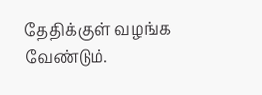தேதிக்குள் வழங்க வேண்டும்.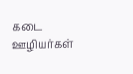கடை ஊழியர்கள்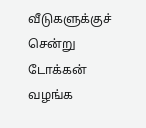வீடுகளுக்குச் சென்று டோக்கன் வழங்க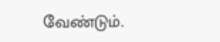வேண்டும்.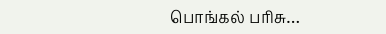பொங்கல் பரிசு…